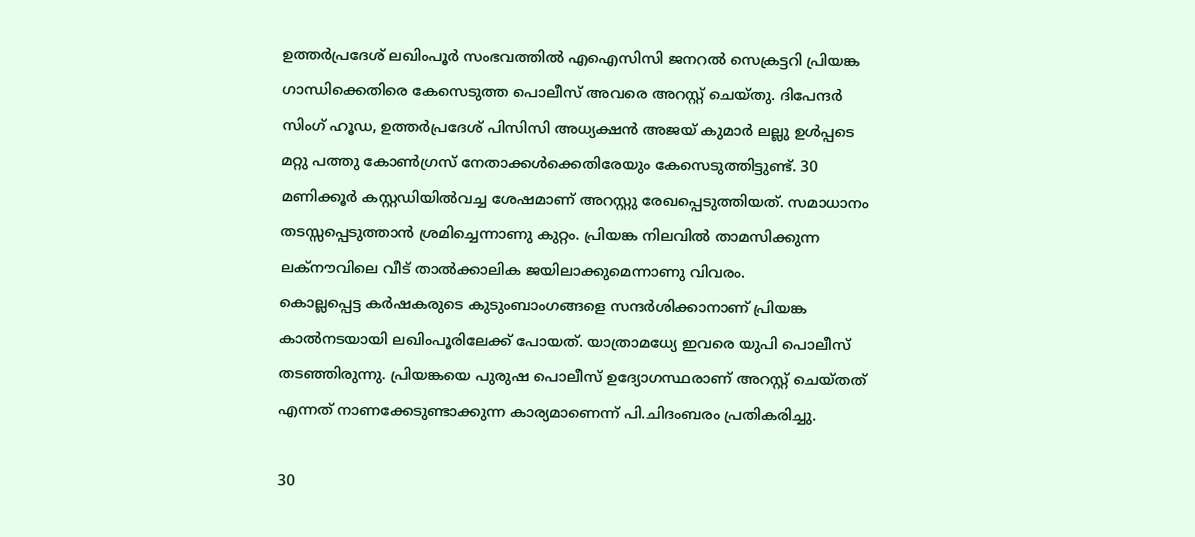ഉത്തർപ്രദേശ് ലഖിംപൂര്‍ സംഭവത്തിൽ എഐസിസി ജനറൽ സെക്രട്ടറി പ്രിയങ്ക ഗാന്ധിക്കെതിരെ കേസെടുത്ത പൊലീസ് അവരെ അറസ്റ്റ് ചെയ്തു. ദിപേന്ദർ സിംഗ് ഹൂഡ, ഉത്ത‍ർപ്രദേശ് പിസിസി അധ്യക്ഷൻ അജയ് കുമാർ ലല്ലു ഉൾപ്പടെ മറ്റു പത്തു കോൺഗ്രസ് നേതാക്കൾക്കെതിരേയും കേസെടുത്തിട്ടുണ്ട്. 30 മണിക്കൂർ കസ്റ്റഡിയിൽവച്ച ശേഷമാണ് അറസ്റ്റു രേഖപ്പെടുത്തിയത്. സമാധാനം തടസ്സപ്പെടുത്താൻ ശ്രമിച്ചെന്നാണു കുറ്റം. പ്രിയങ്ക നിലവിൽ താമസിക്കുന്ന ലക്നൗവിലെ വീട് താൽക്കാലിക ജയിലാക്കുമെന്നാണു വിവരം.
കൊല്ലപ്പെട്ട ക‍ർഷകരുടെ കുടുംബാംഗങ്ങളെ സന്ദർശിക്കാനാണ് പ്രിയങ്ക കാൽനടയായി ലഖിംപൂരിലേക്ക് പോയത്. യാത്രാമധ്യേ ഇവരെ യുപി പൊലീസ് തടഞ്ഞിരുന്നു. പ്രിയങ്കയെ പുരുഷ പൊലീസ് ഉദ്യോഗസ്ഥരാണ് അറസ്റ്റ് ചെയ്തത് എന്നത് നാണക്കേടുണ്ടാക്കുന്ന കാര്യമാണെന്ന് പി.ചിദംബരം പ്രതികരിച്ചു.

30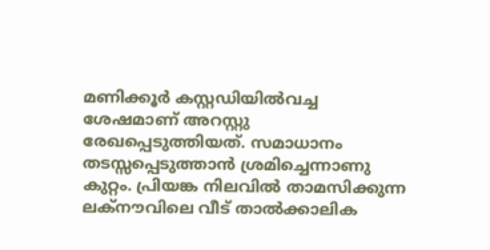മണിക്കൂർ കസ്റ്റഡിയിൽവച്ച ശേഷമാണ് അറസ്റ്റു രേഖപ്പെടുത്തിയത്. സമാധാനം തടസ്സപ്പെടുത്താൻ ശ്രമിച്ചെന്നാണു കുറ്റം. പ്രിയങ്ക നിലവിൽ താമസിക്കുന്ന ലക്നൗവിലെ വീട് താൽക്കാലിക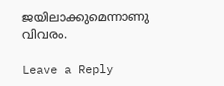ജയിലാക്കുമെന്നാണു വിവരം.

Leave a Reply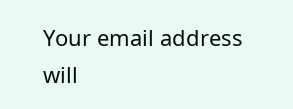Your email address will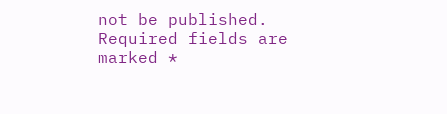not be published. Required fields are marked *